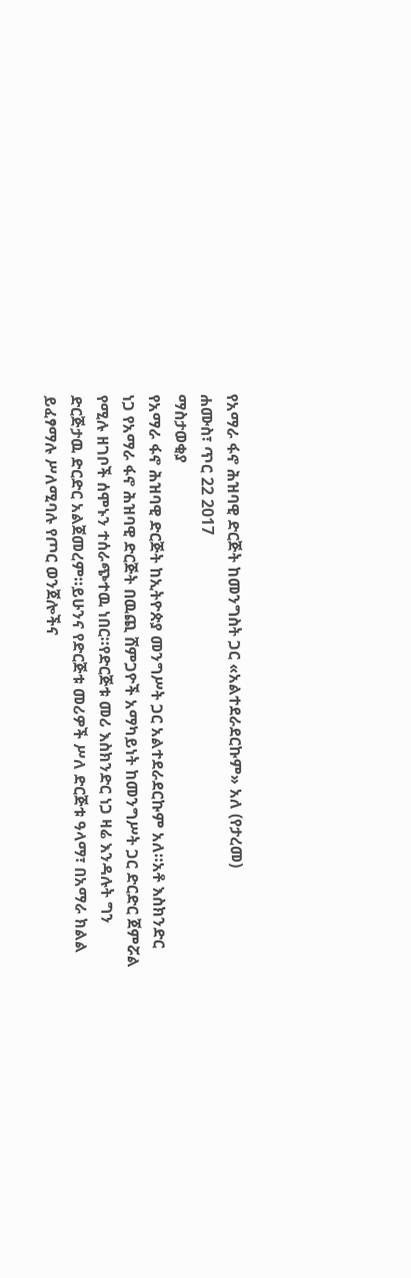የአማራ ፋኖ ሕዝባዊ ድርጅት ከመንግስት ጋር «አልተደራደርኩም» አለ (የታረመ)
ሐሙስ፣ ጥር 22 2017
ማስታወቂያ
የአማራ ፋኖ ሕዝባዊ ድርጅት ከኢትዮጵያ መንግሥት ጋር አልተደራደርኩም አለ።አቶ እስክንድር ነጋ የአማራ ፋኖ ሕዝባዊ ድርጅት በዉጪ ሸምጋዮች አማካይነት ከመንግሥት ጋር ድርድር ጀምሯል የሚሉ ዘገቦች ሰሞኑን ተሰራጭተዉ ነበር።የድርጅቱ መሪ እስክንድር ነጋ ዛሬ እንዳሉት ግን ድርጅታዉ ድርድር አልጀመረም።ይሁንና የድርጅቱ መሪዎች ሥለ ድርጅቱ ዓላማ፣ በአማራ ክልል ይፈፃማሉ ሥለሚባሉ የጦር ወንጀሎችና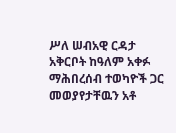ሥለ ሠብአዊ ርዳታ አቅርቦት ከዓለም አቀፉ ማሕበረሰብ ተወካዮች ጋር መወያየታቸዉን አቶ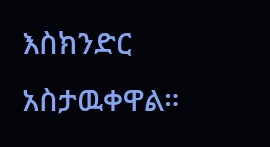እስክንድር አስታዉቀዋል።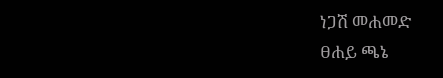ነጋሽ መሐመድ
ፀሐይ ጫኔ